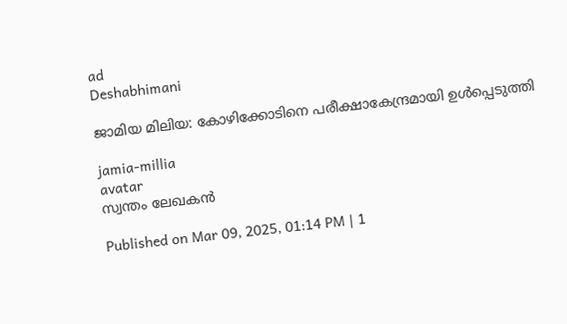ad
Deshabhimani

ജാമിയ മിലിയ: കോഴിക്കോടിനെ പരീക്ഷാകേന്ദ്രമായി ഉൾപ്പെടുത്തി

jamia-millia
avatar
സ്വന്തം ലേഖകൻ

Published on Mar 09, 2025, 01:14 PM | 1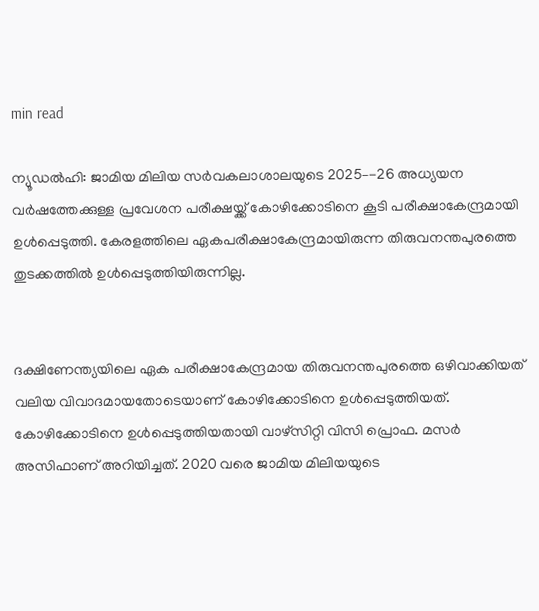min read

ന്യൂഡൽഹി: ജാമിയ മിലിയ സർവകലാശാലയുടെ 2025–-26 അധ്യയന വർഷത്തേക്കുള്ള പ്രവേശന പരീക്ഷയ്ക്ക്‌ കോഴിക്കോടിനെ കൂടി പരീക്ഷാകേന്ദ്രമായി ഉൾപ്പെടുത്തി. കേരളത്തിലെ ഏകപരീക്ഷാകേന്ദ്രമായിരുന്ന തിരുവനന്തപുരത്തെ തുടക്കത്തിൽ ഉൾപ്പെടുത്തിയിരുന്നില്ല.


ദക്ഷിണേന്ത്യയിലെ ഏക പരീക്ഷാകേന്ദ്രമായ തിരുവനന്തപുരത്തെ ഒഴിവാക്കിയത്‌ വലിയ വിവാദമായതോടെയാണ്‌ കോഴിക്കോടിനെ ഉൾപ്പെടുത്തിയത്‌. കോഴിക്കോടിനെ ഉൾപ്പെടുത്തിയതായി വാഴ്‌സിറ്റി വിസി പ്രൊഫ. മസർ അസിഫാണ്‌ അറിയിച്ചത്‌. 2020 വരെ ജാമിയ മിലിയയുടെ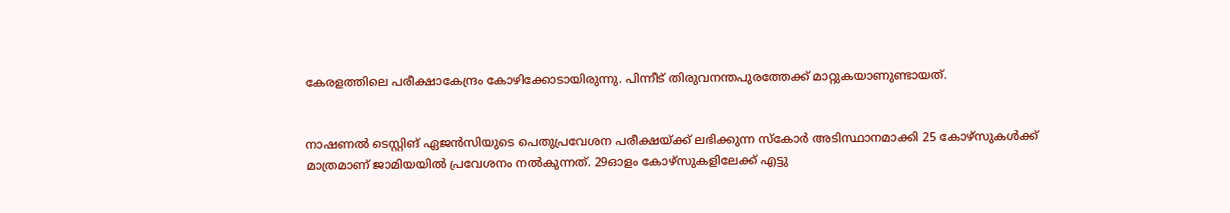കേരളത്തിലെ പരീക്ഷാകേന്ദ്രം കോഴിക്കോടായിരുന്നു. പിന്നീട്‌ തിരുവനന്തപുരത്തേക്ക്‌ മാറ്റുകയാണുണ്ടായത്‌.


നാഷണൽ ടെസ്റ്റിങ്‌ ഏജൻസിയുടെ പെതുപ്രവേശന പരീക്ഷയ്ക്ക്‌ ലഭിക്കുന്ന സ്കോർ അടിസ്ഥാനമാക്കി 25 കോഴ്സുകൾക്ക് മാത്രമാണ്‌ ജാമിയയിൽ പ്രവേശനം നൽകുന്നത്‌. 29ഓളം കോഴ്‌സുകളിലേക്ക്‌ എട്ടു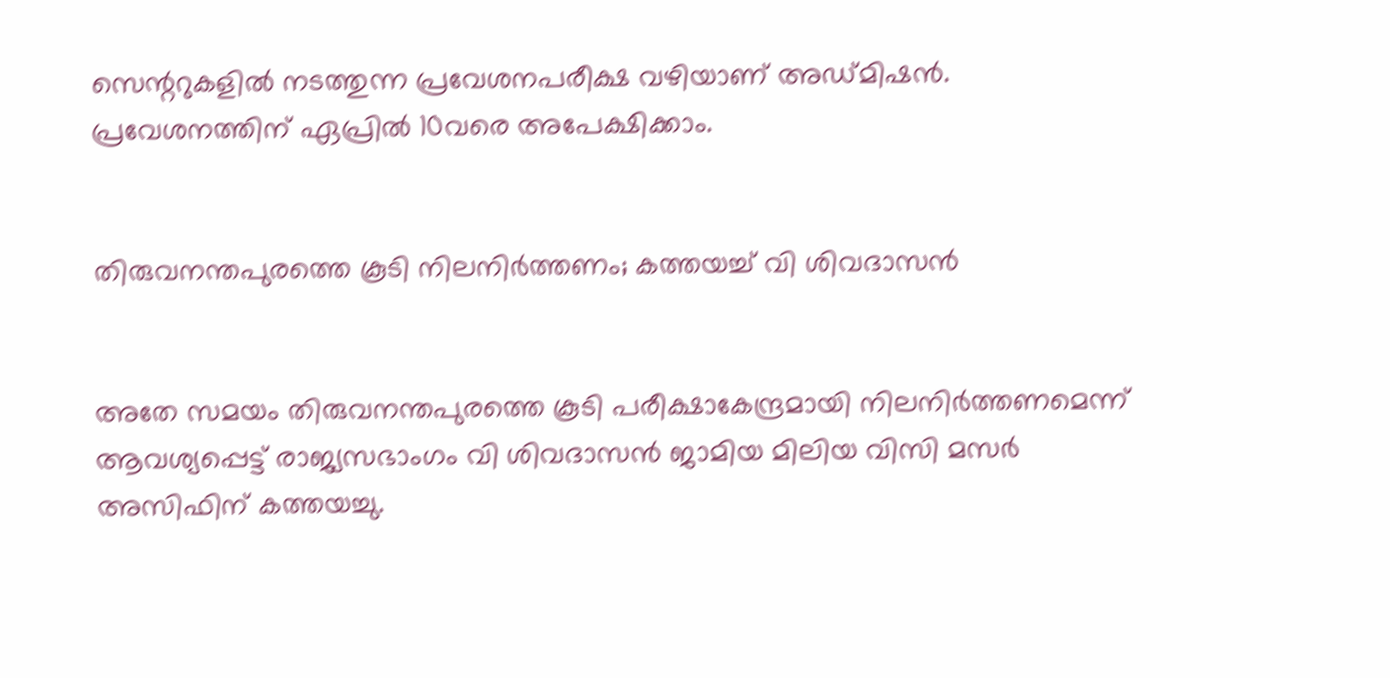സെന്ററുകളിൽ നടത്തുന്ന പ്രവേശനപരീക്ഷ വഴിയാണ്‌ അഡ്‌മിഷൻ. പ്രവേശനത്തിന്‌ ഏപ്രിൽ 10വരെ അപേക്ഷിക്കാം.


തിരുവനന്തപുരത്തെ കൂടി നിലനിർത്തണം; കത്തയച്ച്‌ വി ശിവദാസൻ


അതേ സമയം തിരുവനന്തപുരത്തെ കൂടി പരീക്ഷാകേന്ദ്രമായി നിലനിർത്തണമെന്ന്‌ ആവശ്യപ്പെട്ട്‌ രാജ്യസഭാംഗം വി ശിവദാസൻ ജാമിയ മിലിയ വിസി മസർ അസിഫിന്‌ കത്തയച്ചു.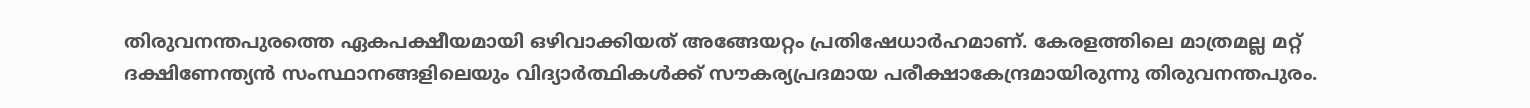തിരുവനന്തപുരത്തെ ഏകപക്ഷീയമായി ഒഴിവാക്കിയത്‌ അങ്ങേയറ്റം പ്രതിഷേധാർഹമാണ്‌. കേരളത്തിലെ മാത്രമല്ല മറ്റ്‌ ദക്ഷിണേന്ത്യൻ സംസ്ഥാനങ്ങളിലെയും വിദ്യാർത്ഥികൾക്ക്‌ സൗകര്യപ്രദമായ പരീക്ഷാകേന്ദ്രമായിരുന്നു തിരുവനന്തപുരം.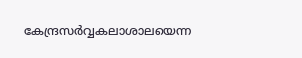കേന്ദ്രസർവ്വകലാശാലയെന്ന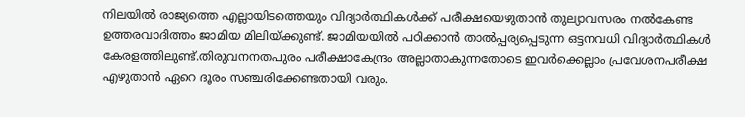നിലയിൽ രാജ്യത്തെ എല്ലായിടത്തെയും വിദ്യാർത്ഥികൾക്ക്‌ പരീക്ഷയെഴുതാൻ തുല്യാവസരം നൽകേണ്ട ഉത്തരവാദിത്തം ജാമിയ മിലിയ്‌ക്കുണ്ട്‌. ജാമിയയിൽ പഠിക്കാൻ താൽപ്പര്യപ്പെടുന്ന ഒട്ടനവധി വിദ്യാർത്ഥികൾ കേരളത്തിലുണ്ട്‌.തിരുവനനതപുരം പരീക്ഷാകേന്ദ്രം അല്ലാതാകുന്നതോടെ ഇവർക്കെല്ലാം പ്രവേശനപരീക്ഷ എഴുതാൻ ഏറെ ദൂരം സഞ്ചരിക്കേണ്ടതായി വരും.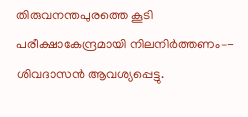തിരുവനന്തപുരത്തെ കൂടി പരീക്ഷാകേന്ദ്രമായി നിലനിർത്തണം–- ശിവദാസൻ ആവശ്യപ്പെട്ടു.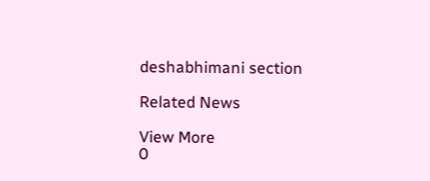deshabhimani section

Related News

View More
0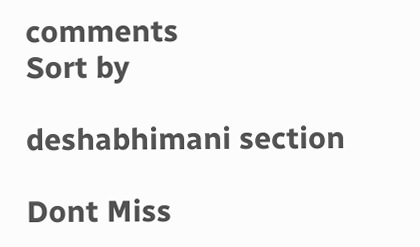comments
Sort by

deshabhimani section

Dont Miss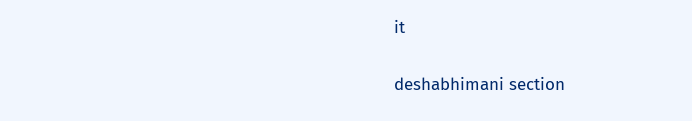it

deshabhimani section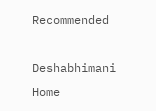Recommended

Deshabhimani
Home